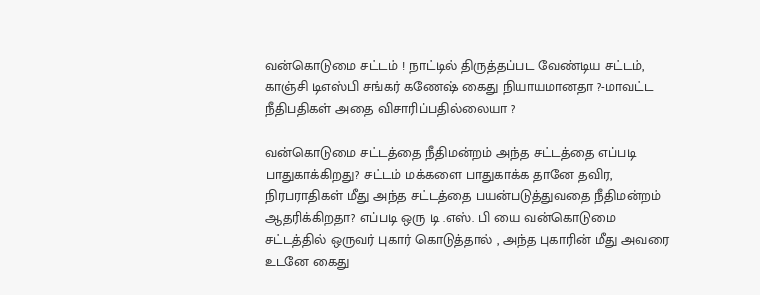வன்கொடுமை சட்டம் ! நாட்டில் திருத்தப்பட வேண்டிய சட்டம், காஞ்சி டிஎஸ்பி சங்கர் கணேஷ் கைது நியாயமானதா ?-மாவட்ட நீதிபதிகள் அதை விசாரிப்பதில்லையா ?

வன்கொடுமை சட்டத்தை நீதிமன்றம் அந்த சட்டத்தை எப்படி பாதுகாக்கிறது? சட்டம் மக்களை பாதுகாக்க தானே தவிர, நிரபராதிகள் மீது அந்த சட்டத்தை பயன்படுத்துவதை நீதிமன்றம் ஆதரிக்கிறதா? எப்படி ஒரு டி .எஸ். பி யை வன்கொடுமை சட்டத்தில் ஒருவர் புகார் கொடுத்தால் , அந்த புகாரின் மீது அவரை உடனே கைது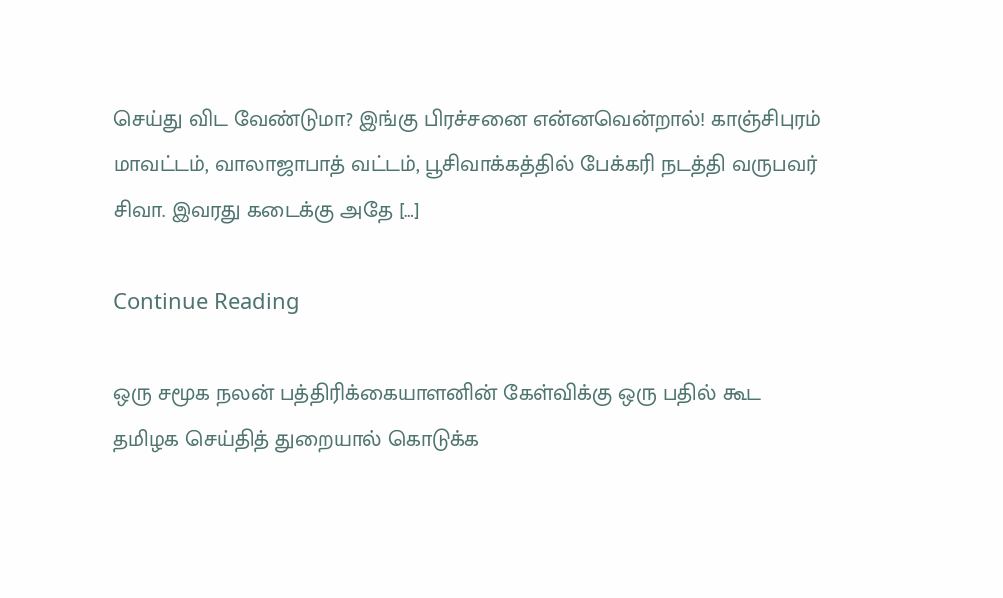செய்து விட வேண்டுமா? இங்கு பிரச்சனை என்னவென்றால்! காஞ்சிபுரம் மாவட்டம், வாலாஜாபாத் வட்டம், பூசிவாக்கத்தில் பேக்கரி நடத்தி வருபவர் சிவா. இவரது கடைக்கு அதே […]

Continue Reading

ஒரு சமூக நலன் பத்திரிக்கையாளனின் கேள்விக்கு ஒரு பதில் கூட தமிழக செய்தித் துறையால் கொடுக்க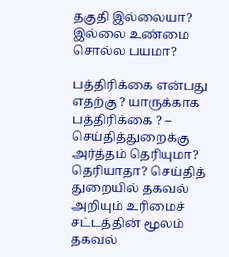தகுதி இல்லையா? இல்லை உண்மை சொல்ல பயமா?

பத்திரிக்கை என்பது எதற்கு ? யாருக்காக பத்திரிக்கை ? – செய்தித்துறைக்கு அர்த்தம் தெரியுமா? தெரியாதா? செய்தித் துறையில் தகவல் அறியும் உரிமைச் சட்டத்தின் மூலம் தகவல்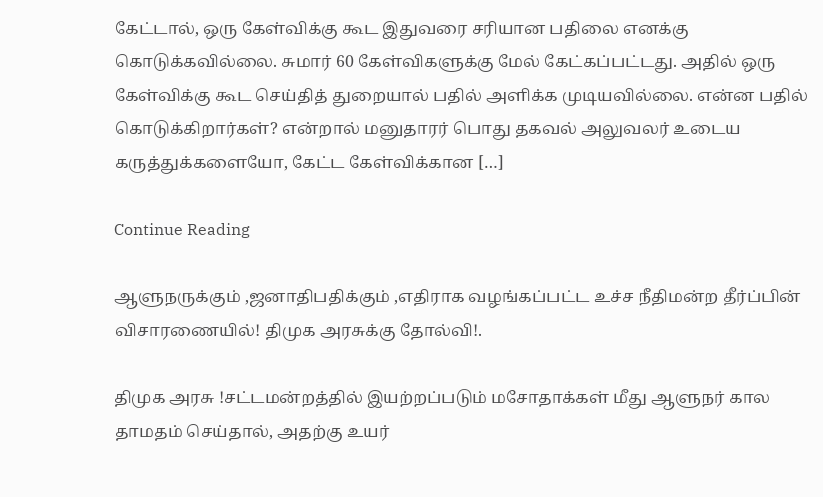கேட்டால், ஒரு கேள்விக்கு கூட இதுவரை சரியான பதிலை எனக்கு கொடுக்கவில்லை. சுமார் 60 கேள்விகளுக்கு மேல் கேட்கப்பட்டது. அதில் ஒரு கேள்விக்கு கூட செய்தித் துறையால் பதில் அளிக்க முடியவில்லை. என்ன பதில் கொடுக்கிறார்கள்? என்றால் மனுதாரர் பொது தகவல் அலுவலர் உடைய கருத்துக்களையோ, கேட்ட கேள்விக்கான […]

Continue Reading

ஆளுநருக்கும் ,ஜனாதிபதிக்கும் ,எதிராக வழங்கப்பட்ட உச்ச நீதிமன்ற தீர்ப்பின் விசாரணையில்! திமுக அரசுக்கு தோல்வி!.

திமுக அரசு !சட்டமன்றத்தில் இயற்றப்படும் மசோதாக்கள் மீது ஆளுநர் கால தாமதம் செய்தால், அதற்கு உயர்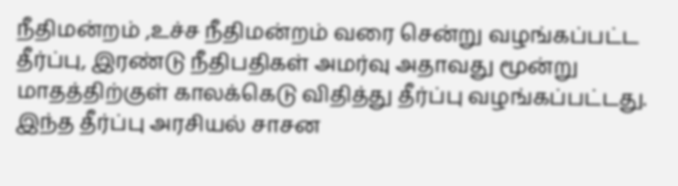நீதிமன்றம் ,உச்ச நீதிமன்றம் வரை சென்று வழங்கப்பட்ட தீர்ப்பு, இரண்டு நீதிபதிகள் அமர்வு அதாவது மூன்று மாதத்திற்குள் காலக்கெடு விதித்து தீர்ப்பு வழங்கப்பட்டது. இந்த தீர்ப்பு அரசியல் சாசன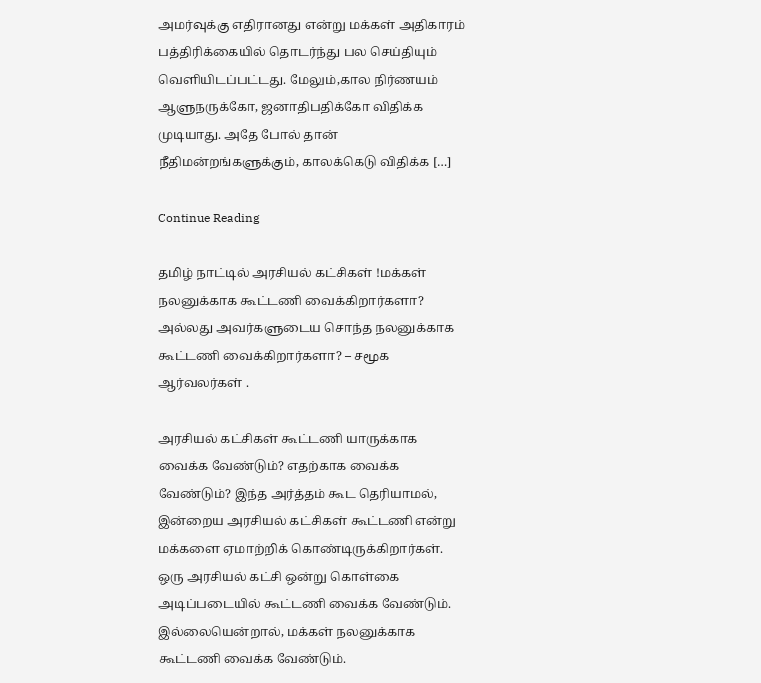அமர்வுக்கு எதிரானது என்று மக்கள் அதிகாரம் பத்திரிக்கையில் தொடர்ந்து பல செய்தியும் வெளியிடப்பட்டது. மேலும்,கால நிர்ணயம் ஆளுநருக்கோ, ஜனாதிபதிக்கோ விதிக்க முடியாது. அதே போல் தான் நீதிமன்றங்களுக்கும், காலக்கெடு விதிக்க […]

Continue Reading

தமிழ் நாட்டில் அரசியல் கட்சிகள் !மக்கள் நலனுக்காக கூட்டணி வைக்கிறார்களா? அல்லது அவர்களுடைய சொந்த நலனுக்காக கூட்டணி வைக்கிறார்களா? – சமூக ஆர்வலர்கள் .

அரசியல் கட்சிகள் கூட்டணி யாருக்காக வைக்க வேண்டும்? எதற்காக வைக்க வேண்டும்? இந்த அர்த்தம் கூட தெரியாமல், இன்றைய அரசியல் கட்சிகள் கூட்டணி என்று மக்களை ஏமாற்றிக் கொண்டிருக்கிறார்கள். ஒரு அரசியல் கட்சி ஒன்று கொள்கை அடிப்படையில் கூட்டணி வைக்க வேண்டும். இல்லையென்றால், மக்கள் நலனுக்காக கூட்டணி வைக்க வேண்டும்.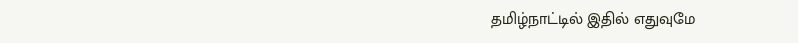தமிழ்நாட்டில் இதில் எதுவுமே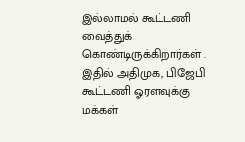இல்லாமல் கூட்டணி வைத்துக் கொண்டிருக்கிறார்கள் . இதில் அதிமுக, பிஜேபி கூட்டணி ஓரளவுக்கு மக்கள்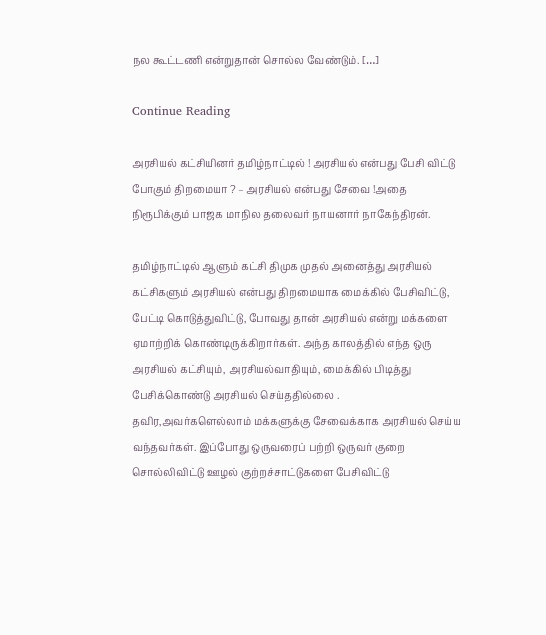நல கூட்டணி என்றுதான் சொல்ல வேண்டும். […]

Continue Reading

அரசியல் கட்சியினர் தமிழ்நாட்டில் ! அரசியல் என்பது பேசி விட்டு போகும் திறமையா ? – அரசியல் என்பது சேவை !அதை நிரூபிக்கும் பாஜக மாநில தலைவர் நாயனார் நாகேந்திரன்.

தமிழ்நாட்டில் ஆளும் கட்சி திமுக முதல் அனைத்து அரசியல் கட்சிகளும் அரசியல் என்பது திறமையாக மைக்கில் பேசிவிட்டு, பேட்டி கொடுத்துவிட்டு, போவது தான் அரசியல் என்று மக்களை ஏமாற்றிக் கொண்டிருக்கிறார்கள். அந்த காலத்தில் எந்த ஒரு அரசியல் கட்சியும், அரசியல்வாதியும், மைக்கில் பிடித்து பேசிக்கொண்டு அரசியல் செய்ததில்லை . தவிர,அவர்களெல்லாம் மக்களுக்கு சேவைக்காக அரசியல் செய்ய வந்தவர்கள். இப்போது ஒருவரைப் பற்றி ஒருவர் குறை சொல்லிவிட்டு ஊழல் குற்றச்சாட்டுகளை பேசிவிட்டு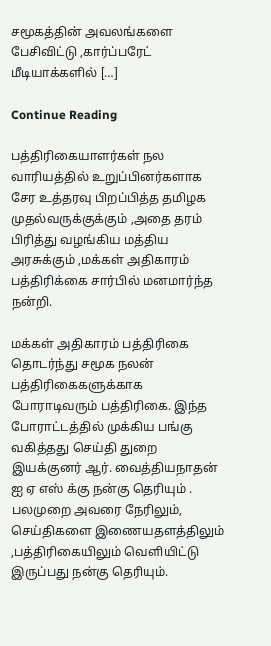சமூகத்தின் அவலங்களை பேசிவிட்டு ,கார்ப்பரேட் மீடியாக்களில் […]

Continue Reading

பத்திரிகையாளர்கள் நல வாரியத்தில் உறுப்பினர்களாக சேர உத்தரவு பிறப்பித்த தமிழக முதல்வருக்குக்கும் ,அதை தரம் பிரித்து வழங்கிய மத்திய அரசுக்கும் ,மக்கள் அதிகாரம் பத்திரிக்கை சார்பில் மனமார்ந்த நன்றி.

மக்கள் அதிகாரம் பத்திரிகை தொடர்ந்து சமூக நலன் பத்திரிகைகளுக்காக போராடிவரும் பத்திரிகை. இந்த போராட்டத்தில் முக்கிய பங்கு வகித்தது செய்தி துறை இயக்குனர் ஆர். வைத்தியநாதன் ஐ ஏ எஸ் க்கு நன்கு தெரியும் . பலமுறை அவரை நேரிலும், செய்திகளை இணையதளத்திலும் ,பத்திரிகையிலும் வெளியிட்டு இருப்பது நன்கு தெரியும்.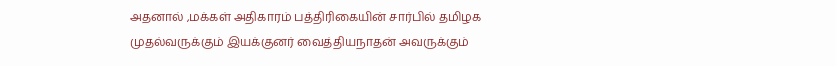அதனால் ,மக்கள் அதிகாரம் பத்திரிகையின் சார்பில் தமிழக முதல்வருக்கும் இயக்குனர் வைத்தியநாதன் அவருக்கும்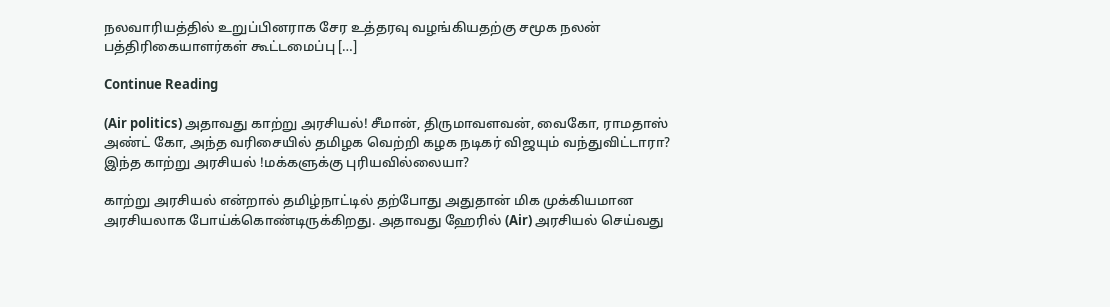நலவாரியத்தில் உறுப்பினராக சேர உத்தரவு வழங்கியதற்கு சமூக நலன் பத்திரிகையாளர்கள் கூட்டமைப்பு […]

Continue Reading

(Air politics) அதாவது காற்று அரசியல்! சீமான், திருமாவளவன், வைகோ, ராமதாஸ் அண்ட் கோ, அந்த வரிசையில் தமிழக வெற்றி கழக நடிகர் விஜயும் வந்துவிட்டாரா? இந்த காற்று அரசியல் !மக்களுக்கு புரியவில்லையா?

காற்று அரசியல் என்றால் தமிழ்நாட்டில் தற்போது அதுதான் மிக முக்கியமான அரசியலாக போய்க்கொண்டிருக்கிறது. அதாவது ஹேரில் (Air) அரசியல் செய்வது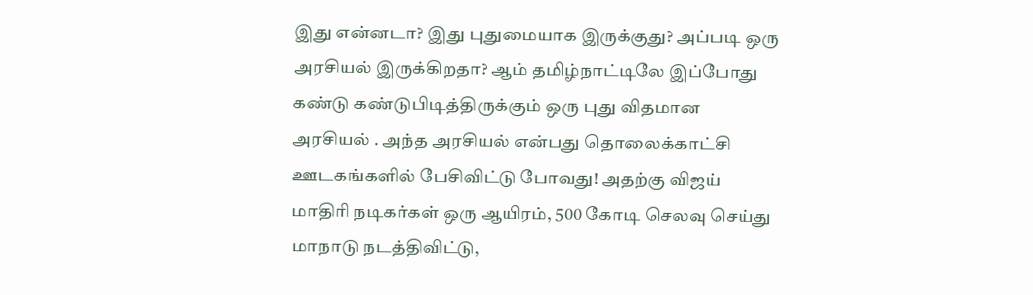இது என்னடா? இது புதுமையாக இருக்குது? அப்படி ஒரு அரசியல் இருக்கிறதா? ஆம் தமிழ்நாட்டிலே இப்போது கண்டு கண்டுபிடித்திருக்கும் ஒரு புது விதமான அரசியல் . அந்த அரசியல் என்பது தொலைக்காட்சி ஊடகங்களில் பேசிவிட்டு போவது! அதற்கு விஜய் மாதிரி நடிகர்கள் ஒரு ஆயிரம், 500 கோடி செலவு செய்து மாநாடு நடத்திவிட்டு,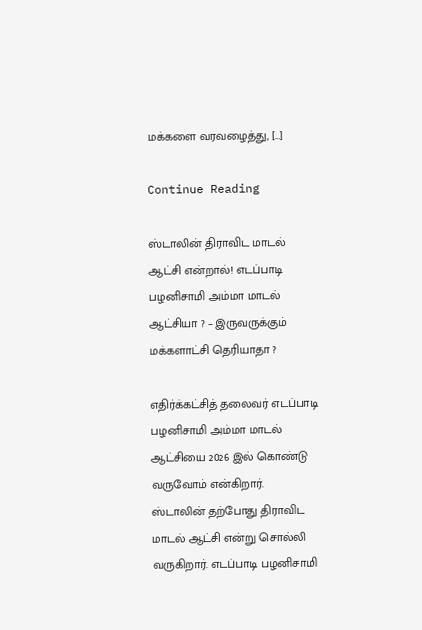மக்களை வரவழைத்து, […]

Continue Reading

ஸ்டாலின் திராவிட மாடல் ஆட்சி என்றால்! எடப்பாடி பழனிசாமி அம்மா மாடல் ஆட்சியா ? – இருவருக்கும் மக்களாட்சி தெரியாதா ?

எதிர்க்கட்சித் தலைவர் எடப்பாடி பழனிசாமி அம்மா மாடல் ஆட்சியை 2026 இல் கொண்டு வருவோம் என்கிறார். ஸ்டாலின் தற்போது திராவிட மாடல் ஆட்சி என்று சொல்லி வருகிறார். எடப்பாடி பழனிசாமி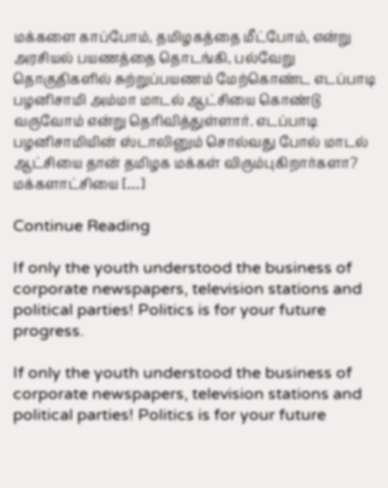மக்களை காப்போம், தமிழகத்தை மீட்போம், என்று அரசியல் பயணத்தை தொடங்கி, பல்வேறு தொகுதிகளில் சுற்றுப்பயணம் மேற்கொண்ட எடப்பாடி பழனிசாமி அம்மா மாடல் ஆட்சியை கொண்டு வருவோம் என்று தெரிவித்துள்ளார். எடப்பாடி பழனிசாமியின் ஸ்டாலினும் சொல்வது போல் மாடல் ஆட்சியை தான் தமிழக மக்கள் விரும்புகிறார்களா? மக்களாட்சியை […]

Continue Reading

If only the youth understood the business of corporate newspapers, television stations and political parties! Politics is for your future progress.

If only the youth understood the business of corporate newspapers, television stations and political parties! Politics is for your future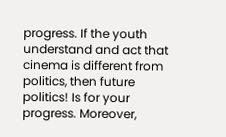progress. If the youth understand and act that cinema is different from politics, then future politics! Is for your progress. Moreover,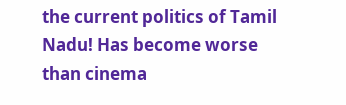the current politics of Tamil Nadu! Has become worse than cinema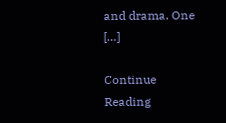and drama. One […]

Continue Reading